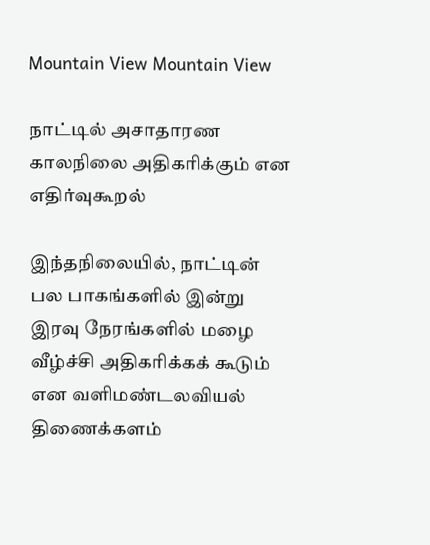Mountain View Mountain View

நாட்டில் அசாதாரண காலநிலை அதிகரிக்கும் என எதிர்வுகூறல்

இந்தநிலையில், நாட்டின் பல பாகங்களில் இன்று இரவு நேரங்களில் மழை வீழ்ச்சி அதிகரிக்கக் கூடும் என வளிமண்டலவியல் திணைக்களம்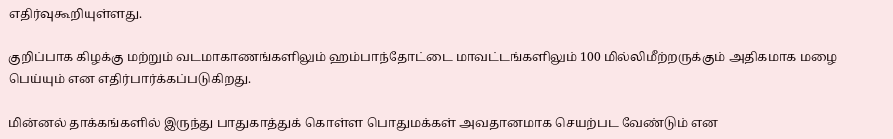எதிர்வுகூறியுள்ளது.

குறிப்பாக கிழக்கு மற்றும் வடமாகாணங்களிலும் ஹம்பாந்தோட்டை மாவட்டங்களிலும் 100 மில்லிமீற்றருக்கும் அதிகமாக மழை பெய்யும் என எதிர்பார்க்கப்படுகிறது.

மின்னல் தாக்கங்களில் இருந்து பாதுகாத்துக் கொள்ள பொதுமக்கள் அவதானமாக செயற்பட வேண்டும் என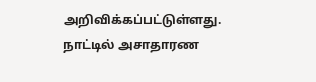அறிவிக்கப்பட்டுள்ளது.
நாட்டில் அசாதாரண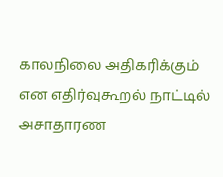காலநிலை அதிகரிக்கும் என எதிர்வுகூறல் நாட்டில் அசாதாரண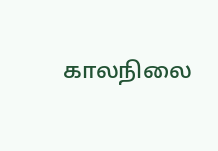காலநிலை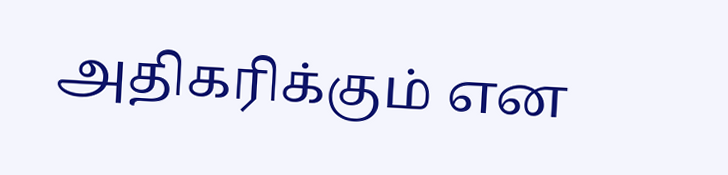அதிகரிக்கும் என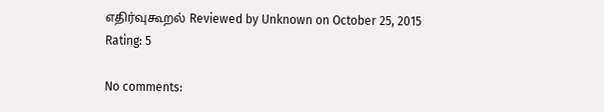எதிர்வுகூறல் Reviewed by Unknown on October 25, 2015 Rating: 5

No comments: